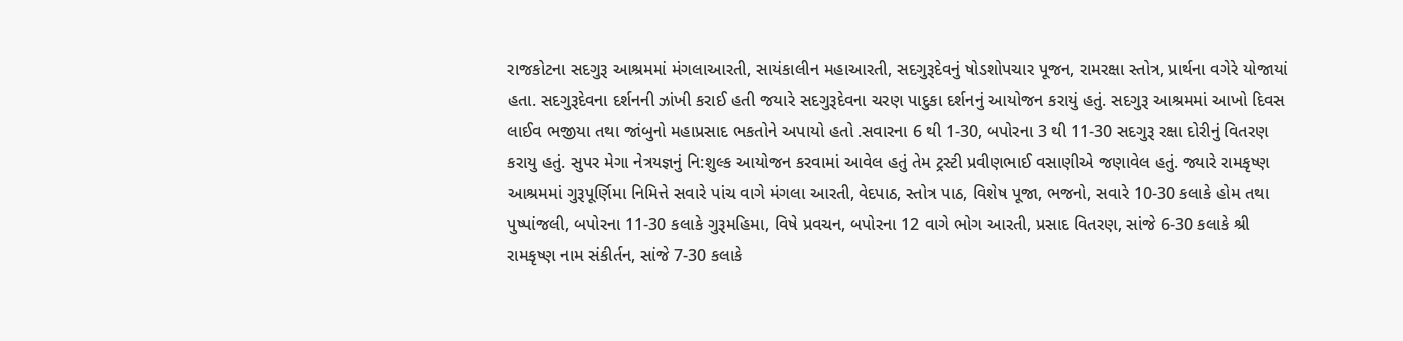રાજકોટના સદગુરૂ આશ્રમમાં મંગલાઆરતી, સાયંકાલીન મહાઆરતી, સદગુરૂદેવનું ષોડશોપચાર પૂજન, રામરક્ષા સ્તોત્ર, પ્રાર્થના વગેરે યોજાયાં હતા. સદગુરૂદેવના દર્શનની ઝાંખી કરાઈ હતી જયારે સદગુરૂદેવના ચરણ પાદુકા દર્શનનું આયોજન કરાયું હતું. સદગુરૂ આશ્રમમાં આખો દિવસ લાઈવ ભજીયા તથા જાંબુનો મહાપ્રસાદ ભકતોને અપાયો હતો .સવારના 6 થી 1-30, બપોરના 3 થી 11-30 સદગુરૂ રક્ષા દોરીનું વિતરણ કરાયુ હતું. સુપર મેગા નેત્રયજ્ઞનું નિ:શુલ્ક આયોજન કરવામાં આવેલ હતું તેમ ટ્રસ્ટી પ્રવીણભાઈ વસાણીએ જણાવેલ હતું. જ્યારે રામકૃષ્ણ આશ્રમમાં ગુરૂપૂર્ણિમા નિમિત્તે સવારે પાંચ વાગે મંગલા આરતી, વેદપાઠ, સ્તોત્ર પાઠ, વિશેષ પૂજા, ભજનો, સવારે 10-30 કલાકે હોમ તથા પુષ્પાંજલી, બપોરના 11-30 કલાકે ગુરૂમહિમા, વિષે પ્રવચન, બપોરના 12 વાગે ભોગ આરતી, પ્રસાદ વિતરણ, સાંજે 6-30 કલાકે શ્રી રામકૃષ્ણ નામ સંકીર્તન, સાંજે 7-30 કલાકે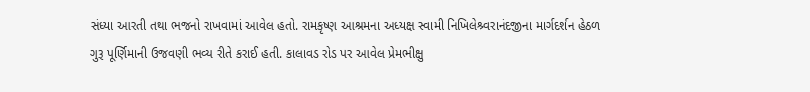સંધ્યા આરતી તથા ભજનો રાખવામાં આવેલ હતો. રામકૃષ્ણ આશ્રમના અધ્યક્ષ સ્વામી નિખિલેશ્ર્વરાનંદજીના માર્ગદર્શન હેઠળ ગુરૂ પૂર્ણિમાની ઉજવણી ભવ્ય રીતે કરાઈ હતી. કાલાવડ રોડ પર આવેલ પ્રેમભીક્ષુ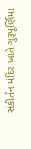સંકીર્તન મંદિર ખાતે ગુરૂપૂર્ણિમા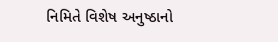નિમિતે વિશેષ અનુષ્ઠાનો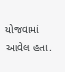યોજવામાં આવેલ હતા.